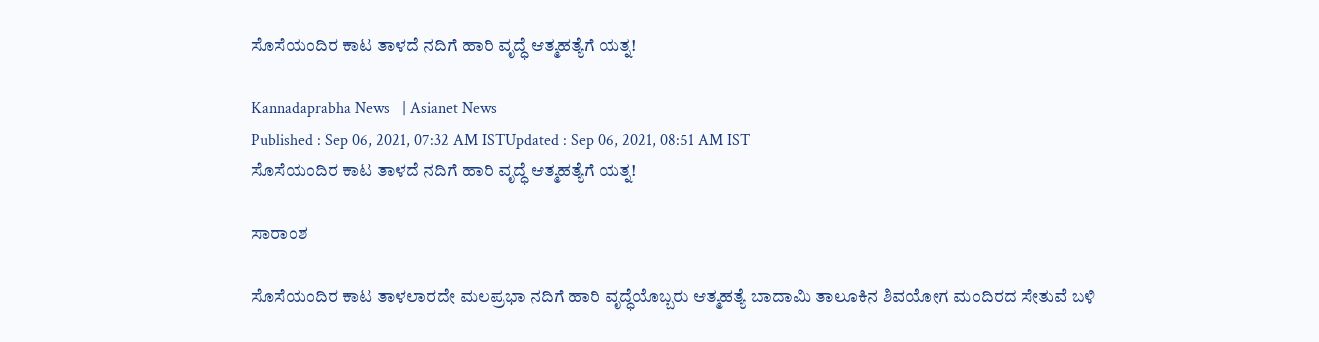ಸೊಸೆಯಂದಿರ ಕಾಟ ತಾಳದೆ ನದಿಗೆ ಹಾರಿ ವೃದ್ಧೆ ಆತ್ಮಹತ್ಯೆಗೆ ಯತ್ನ!

Kannadaprabha News   | Asianet News
Published : Sep 06, 2021, 07:32 AM ISTUpdated : Sep 06, 2021, 08:51 AM IST
ಸೊಸೆಯಂದಿರ ಕಾಟ ತಾಳದೆ ನದಿಗೆ ಹಾರಿ ವೃದ್ಧೆ ಆತ್ಮಹತ್ಯೆಗೆ ಯತ್ನ!

ಸಾರಾಂಶ

ಸೊಸೆಯಂದಿರ ಕಾಟ ತಾಳಲಾರದೇ ಮಲಪ್ರಭಾ ನದಿಗೆ ಹಾರಿ ವೃದ್ಧೆಯೊಬ್ಬರು ಆತ್ಮಹತ್ಯೆ ಬಾದಾಮಿ ತಾಲೂಕಿನ ಶಿವಯೋಗ ಮಂದಿರದ ಸೇತುವೆ ಬಳಿ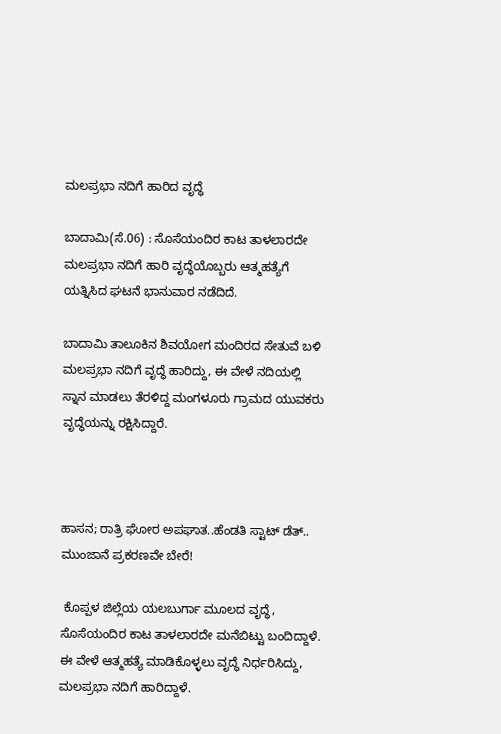ಮಲಪ್ರಭಾ ನದಿಗೆ ಹಾರಿದ ವೃದ್ಧೆ

ಬಾದಾಮಿ(ಸೆ.06) : ಸೊಸೆಯಂದಿರ ಕಾಟ ತಾಳಲಾರದೇ ಮಲಪ್ರಭಾ ನದಿಗೆ ಹಾರಿ ವೃದ್ಧೆಯೊಬ್ಬರು ಆತ್ಮಹತ್ಯೆಗೆ ಯತ್ನಿಸಿದ ಘಟನೆ ಭಾನುವಾರ ನಡೆದಿದೆ.

ಬಾದಾಮಿ ತಾಲೂಕಿನ ಶಿವಯೋಗ ಮಂದಿರದ ಸೇತುವೆ ಬಳಿ ಮಲಪ್ರಭಾ ನದಿಗೆ ವೃದ್ಧೆ ಹಾರಿದ್ದು, ಈ ವೇಳೆ ನದಿಯಲ್ಲಿ ಸ್ನಾನ ಮಾಡಲು ತೆರಳಿದ್ದ ಮಂಗಳೂರು ಗ್ರಾಮದ ಯುವಕರು ವೃದ್ಧೆಯನ್ನು ರಕ್ಷಿಸಿದ್ದಾರೆ.



ಹಾಸನ; ರಾತ್ರಿ ಘೋರ ಅಪಘಾತ..ಹೆಂಡತಿ ಸ್ಟಾಟ್ ಡೆತ್.. ಮುಂಜಾನೆ ಪ್ರಕರಣವೇ ಬೇರೆ!

 ಕೊಪ್ಪಳ ಜಿಲ್ಲೆಯ ಯಲಬುರ್ಗಾ ಮೂಲದ ವೃದ್ಧೆ, ಸೊಸೆಯಂದಿರ ಕಾಟ ತಾಳಲಾರದೇ ಮನೆಬಿಟ್ಟು ಬಂದಿದ್ದಾಳೆ. ಈ ವೇಳೆ ಆತ್ಮಹತ್ಯೆ ಮಾಡಿಕೊಳ್ಳಲು ವೃದ್ಧೆ ನಿರ್ಧರಿಸಿದ್ದು, ಮಲಪ್ರಭಾ ನದಿಗೆ ಹಾರಿದ್ದಾಳೆ.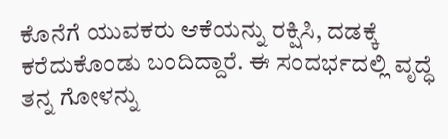ಕೊನೆಗೆ ಯುವಕರು ಆಕೆಯನ್ನು ರಕ್ಷಿಸಿ, ದಡಕ್ಕೆ ಕರೆದುಕೊಂಡು ಬಂದಿದ್ದಾರೆ. ಈ ಸಂದರ್ಭದಲ್ಲಿ ವೃದ್ಧೆ ತನ್ನ ಗೋಳನ್ನು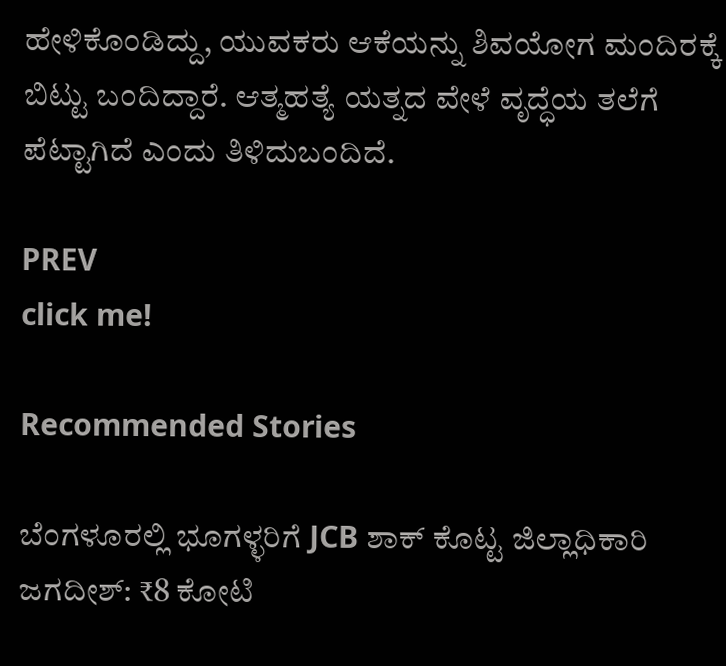ಹೇಳಿಕೊಂಡಿದ್ದು, ಯುವಕರು ಆಕೆಯನ್ನು ಶಿವಯೋಗ ಮಂದಿರಕ್ಕೆ ಬಿಟ್ಟು ಬಂದಿದ್ದಾರೆ. ಆತ್ಮಹತ್ಯೆ ಯತ್ನದ ವೇಳೆ ವೃದ್ಧೆಯ ತಲೆಗೆ ಪೆಟ್ಟಾಗಿದೆ ಎಂದು ತಿಳಿದುಬಂದಿದೆ.

PREV
click me!

Recommended Stories

ಬೆಂಗಳೂರಲ್ಲಿ ಭೂಗಳ್ಳರಿಗೆ JCB ಶಾಕ್ ಕೊಟ್ಟ ಜಿಲ್ಲಾಧಿಕಾರಿ ಜಗದೀಶ್: ₹8 ಕೋಟಿ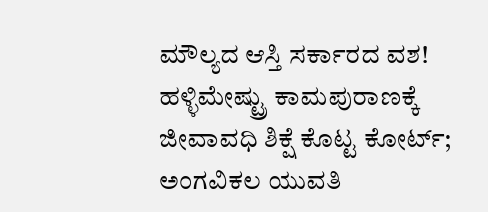ಮೌಲ್ಯದ ಆಸ್ತಿ ಸರ್ಕಾರದ ವಶ!
ಹಳ್ಳಿಮೇಷ್ಟ್ರು ಕಾಮಪುರಾಣಕ್ಕೆ ಜೀವಾವಧಿ ಶಿಕ್ಷೆ ಕೊಟ್ಟ ಕೋರ್ಟ್; ಅಂಗವಿಕಲ ಯುವತಿ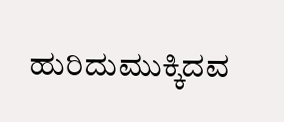ಹುರಿದುಮುಕ್ಕಿದವ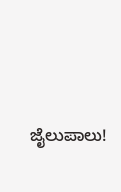ಜೈಲುಪಾಲು!